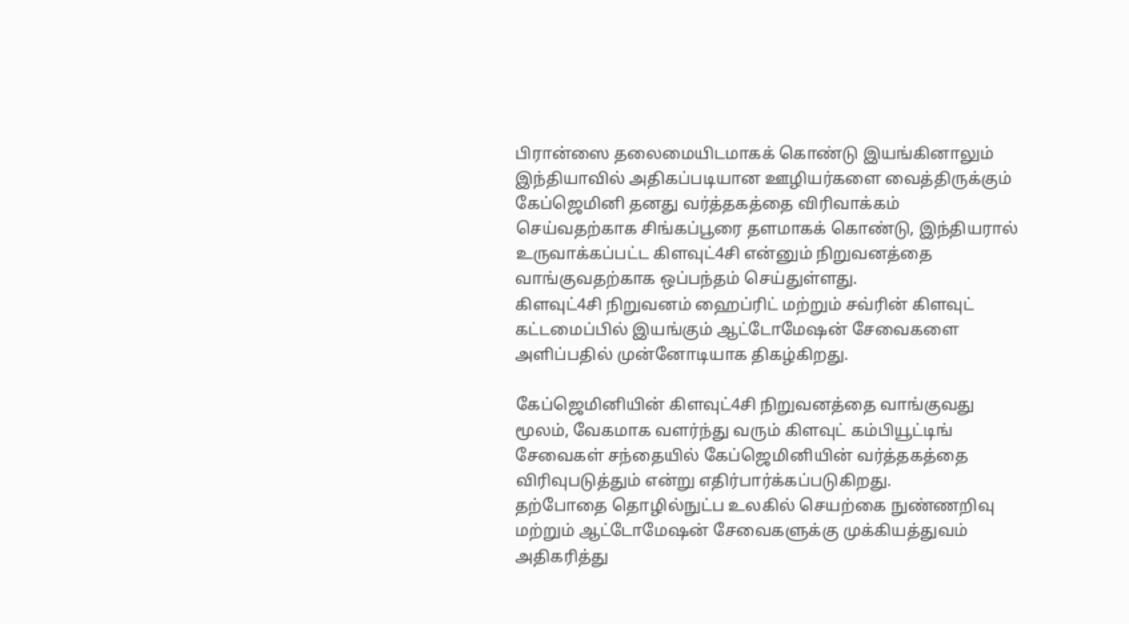பிரான்ஸை தலைமையிடமாகக் கொண்டு இயங்கினாலும் இந்தியாவில் அதிகப்படியான ஊழியர்களை வைத்திருக்கும் கேப்ஜெமினி தனது வர்த்தகத்தை விரிவாக்கம் செய்வதற்காக சிங்கப்பூரை தளமாகக் கொண்டு, இந்தியரால் உருவாக்கப்பட்ட கிளவுட்4சி என்னும் நிறுவனத்தை வாங்குவதற்காக ஒப்பந்தம் செய்துள்ளது.
கிளவுட்4சி நிறுவனம் ஹைப்ரிட் மற்றும் சவ்ரின் கிளவுட் கட்டமைப்பில் இயங்கும் ஆட்டோமேஷன் சேவைகளை அளிப்பதில் முன்னோடியாக திகழ்கிறது.

கேப்ஜெமினியின் கிளவுட்4சி நிறுவனத்தை வாங்குவது மூலம், வேகமாக வளர்ந்து வரும் கிளவுட் கம்பியூட்டிங் சேவைகள் சந்தையில் கேப்ஜெமினியின் வர்த்தகத்தை விரிவுபடுத்தும் என்று எதிர்பார்க்கப்படுகிறது.
தற்போதை தொழில்நுட்ப உலகில் செயற்கை நுண்ணறிவு மற்றும் ஆட்டோமேஷன் சேவைகளுக்கு முக்கியத்துவம் அதிகரித்து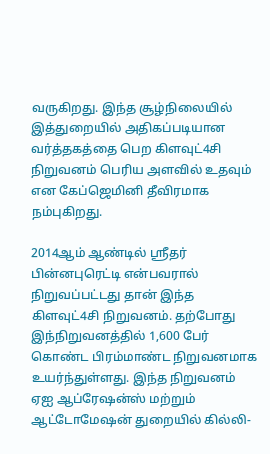வருகிறது. இந்த சூழ்நிலையில் இத்துறையில் அதிகப்படியான வர்த்தகத்தை பெற கிளவுட்4சி நிறுவனம் பெரிய அளவில் உதவும் என கேப்ஜெமினி தீவிரமாக நம்புகிறது.

2014ஆம் ஆண்டில் ஸ்ரீதர் பின்னபுரெட்டி என்பவரால் நிறுவப்பட்டது தான் இந்த கிளவுட்4சி நிறுவனம். தற்போது இந்நிறுவனத்தில் 1,600 பேர் கொண்ட பிரம்மாண்ட நிறுவனமாக உயர்ந்துள்ளது. இந்த நிறுவனம் ஏஐ ஆப்ரேஷன்ஸ் மற்றும் ஆட்டோமேஷன் துறையில் கில்லி-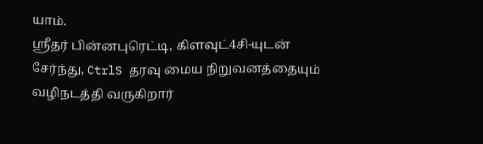யாம்.
ஸ்ரீதர் பின்னபுரெட்டி, கிளவுட்4சி-யுடன் சேர்ந்து, CtrlS தரவு மைய நிறுவனத்தையும் வழிநடத்தி வருகிறார்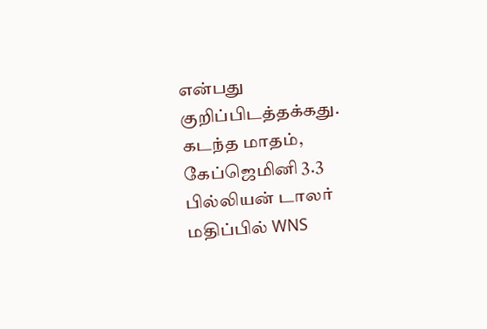என்பது குறிப்பிடத்தக்கது.
கடந்த மாதம், கேப்ஜெமினி 3.3 பில்லியன் டாலர் மதிப்பில் WNS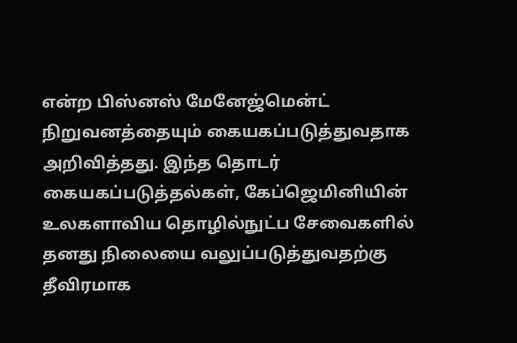என்ற பிஸ்னஸ் மேனேஜ்மென்ட் நிறுவனத்தையும் கையகப்படுத்துவதாக அறிவித்தது. இந்த தொடர் கையகப்படுத்தல்கள், கேப்ஜெமினியின் உலகளாவிய தொழில்நுட்ப சேவைகளில் தனது நிலையை வலுப்படுத்துவதற்கு தீவிரமாக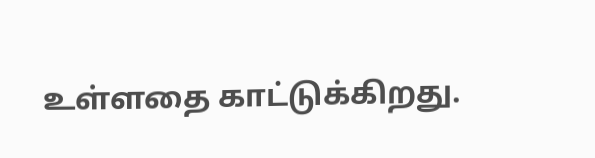உள்ளதை காட்டுக்கிறது.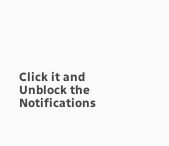Click it and Unblock the Notifications